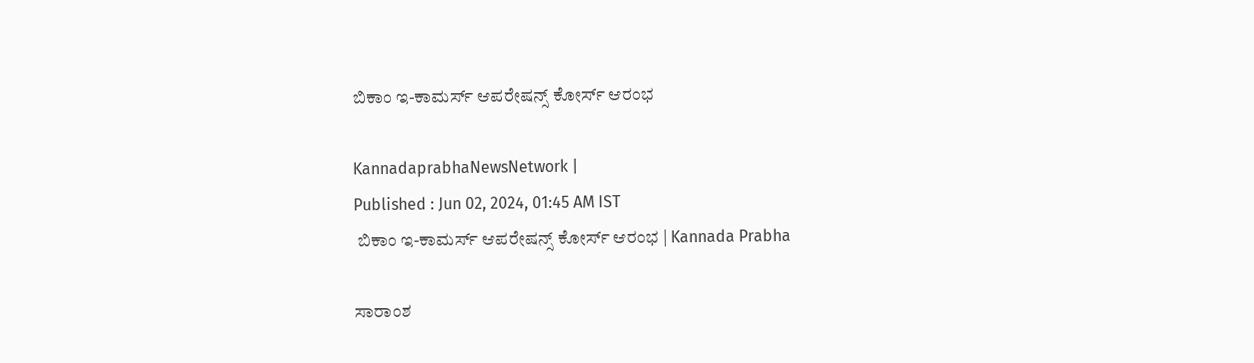ಬಿಕಾಂ ಇ-ಕಾಮರ್ಸ್‌ ಆಪರೇಷನ್ಸ್‌ ಕೋರ್ಸ್‌ ಆರಂಭ

KannadaprabhaNewsNetwork |
Published : Jun 02, 2024, 01:45 AM IST
 ಬಿಕಾಂ ಇ-ಕಾಮರ್ಸ್‌ ಆಪರೇಷನ್ಸ್‌ ಕೋರ್ಸ್‌ ಆರಂಭ | Kannada Prabha

ಸಾರಾಂಶ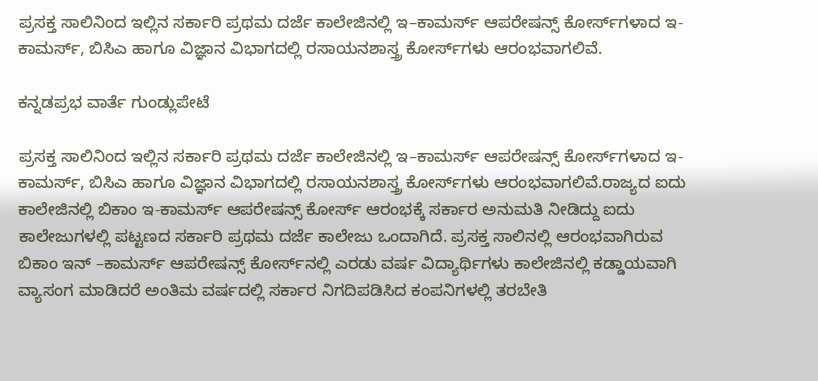ಪ್ರಸಕ್ತ ಸಾಲಿನಿಂದ ಇಲ್ಲಿನ ಸರ್ಕಾರಿ ಪ್ರಥಮ ದರ್ಜೆ ಕಾಲೇಜಿನಲ್ಲಿ ಇ–ಕಾಮರ್ಸ್‌ ಆಪರೇಷನ್ಸ್ ಕೋರ್ಸ್‌ಗಳಾದ ಇ-ಕಾಮರ್ಸ್‌, ಬಿಸಿಎ ಹಾಗೂ ವಿಜ್ಞಾನ ವಿಭಾಗದಲ್ಲಿ ರಸಾಯನಶಾಸ್ತ್ರ ಕೋರ್ಸ್‌ಗಳು ಆರಂಭವಾಗಲಿವೆ.

ಕನ್ನಡಪ್ರಭ ವಾರ್ತೆ ಗುಂಡ್ಲುಪೇಟೆ

ಪ್ರಸಕ್ತ ಸಾಲಿನಿಂದ ಇಲ್ಲಿನ ಸರ್ಕಾರಿ ಪ್ರಥಮ ದರ್ಜೆ ಕಾಲೇಜಿನಲ್ಲಿ ಇ–ಕಾಮರ್ಸ್‌ ಆಪರೇಷನ್ಸ್ ಕೋರ್ಸ್‌ಗಳಾದ ಇ-ಕಾಮರ್ಸ್‌, ಬಿಸಿಎ ಹಾಗೂ ವಿಜ್ಞಾನ ವಿಭಾಗದಲ್ಲಿ ರಸಾಯನಶಾಸ್ತ್ರ ಕೋರ್ಸ್‌ಗಳು ಆರಂಭವಾಗಲಿವೆ.ರಾಜ್ಯದ ಐದು ಕಾಲೇಜಿನಲ್ಲಿ ಬಿಕಾಂ ಇ-ಕಾಮರ್ಸ್‌ ಆಪರೇಷನ್ಸ್‌ ಕೋರ್ಸ್‌ ಆರಂಭಕ್ಕೆ ಸರ್ಕಾರ ಅನುಮತಿ ನೀಡಿದ್ದು ಐದು ಕಾಲೇಜುಗಳಲ್ಲಿ ಪಟ್ಟಣದ ಸರ್ಕಾರಿ ಪ್ರಥಮ ದರ್ಜೆ ಕಾಲೇಜು ಒಂದಾಗಿದೆ. ಪ್ರಸಕ್ತ ಸಾಲಿನಲ್ಲಿ ಆರಂಭವಾಗಿರುವ ಬಿಕಾಂ ಇನ್‌ –ಕಾಮರ್ಸ್‌ ಆಪರೇಷನ್ಸ್ ಕೋರ್ಸ್‌ನಲ್ಲಿ ಎರಡು ವರ್ಷ ವಿದ್ಯಾರ್ಥಿಗಳು ಕಾಲೇಜಿನಲ್ಲಿ ಕಡ್ಡಾಯವಾಗಿ ವ್ಯಾಸಂಗ ಮಾಡಿದರೆ ಅಂತಿಮ ವರ್ಷದಲ್ಲಿ ಸರ್ಕಾರ ನಿಗದಿಪಡಿಸಿದ ಕಂಪನಿಗಳಲ್ಲಿ ತರಬೇತಿ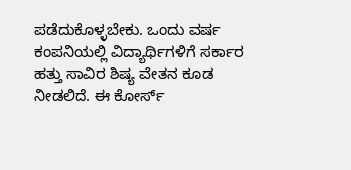ಪಡೆದುಕೊಳ್ಳಬೇಕು. ಒಂದು ವರ್ಷ ಕಂಪನಿಯಲ್ಲಿ ವಿದ್ಯಾರ್ಥಿಗಳಿಗೆ ಸರ್ಕಾರ ಹತ್ತು ಸಾವಿರ ಶಿಷ್ಯ ವೇತನ ಕೂಡ ನೀಡಲಿದೆ. ಈ ಕೋರ್ಸ್‌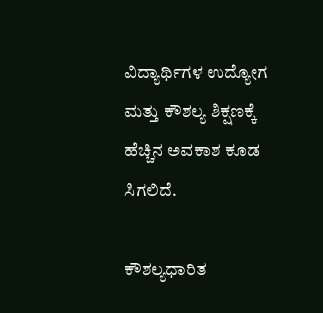ವಿದ್ಯಾರ್ಥಿಗಳ ಉದ್ಯೋಗ ಮತ್ತು ಕೌಶಲ್ಯ ಶಿಕ್ಷಣಕ್ಕೆ ಹೆಚ್ಚಿನ ಅವಕಾಶ ಕೂಡ ಸಿಗಲಿದೆ.

ಕೌಶಲ್ಯಧಾರಿತ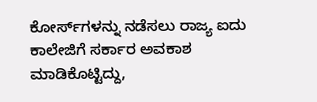ಕೋರ್ಸ್‌ಗಳನ್ನು ನಡೆಸಲು ರಾಜ್ಯ ಐದು ಕಾಲೇಜಿಗೆ ಸರ್ಕಾರ ಅವಕಾಶ ಮಾಡಿಕೊಟ್ಟಿದ್ದು,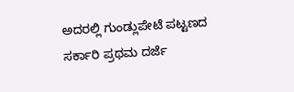ಅದರಲ್ಲಿ ಗುಂಡ್ಲುಪೇಟೆ ಪಟ್ಟಣದ ಸರ್ಕಾರಿ ಪ್ರಥಮ ದರ್ಜೆ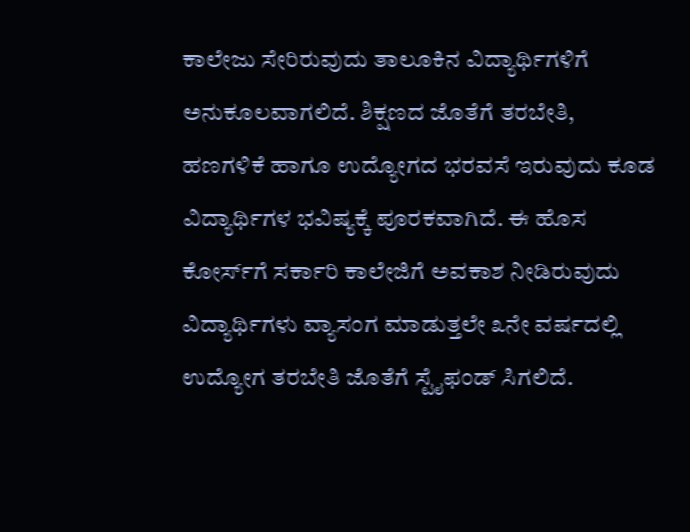ಕಾಲೇಜು ಸೇರಿರುವುದು ತಾಲೂಕಿನ ವಿದ್ಯಾರ್ಥಿಗಳಿಗೆ ಅನುಕೂಲವಾಗಲಿದೆ. ಶಿಕ್ಷಣದ ಜೊತೆಗೆ ತರಬೇತಿ, ಹಣಗಳಿಕೆ ಹಾಗೂ ಉದ್ಯೋಗದ ಭರವಸೆ ಇರುವುದು ಕೂಡ ವಿದ್ಯಾರ್ಥಿಗಳ ಭವಿಷ್ಯಕ್ಕೆ ಪೂರಕವಾಗಿದೆ. ಈ ಹೊಸ ಕೋರ್ಸ್‌ಗೆ ಸರ್ಕಾರಿ ಕಾಲೇಜಿಗೆ ಅವಕಾಶ ನೀಡಿರುವುದು ವಿದ್ಯಾರ್ಥಿಗಳು ವ್ಯಾಸಂಗ ಮಾಡುತ್ತಲೇ ೩ನೇ ವರ್ಷದಲ್ಲಿ ಉದ್ಯೋಗ ತರಬೇತಿ ಜೊತೆಗೆ ಸ್ಟೈಫಂಡ್‌ ಸಿಗಲಿದೆ.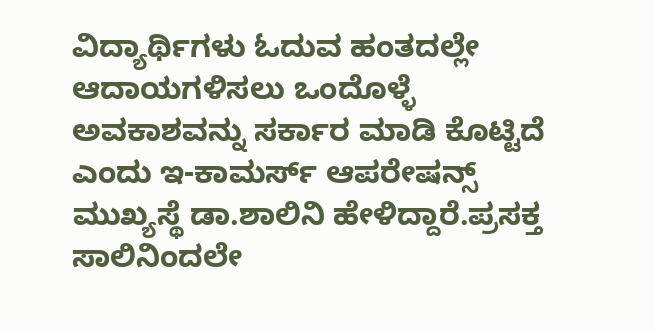ವಿದ್ಯಾರ್ಥಿಗಳು ಓದುವ ಹಂತದಲ್ಲೇ ಆದಾಯಗಳಿಸಲು ಒಂದೊಳ್ಳೆ ಅವಕಾಶವನ್ನು ಸರ್ಕಾರ ಮಾಡಿ ಕೊಟ್ಟಿದೆ ಎಂದು ಇ-ಕಾಮರ್ಸ್‌ ಆಪರೇಷನ್ಸ್‌ ಮುಖ್ಯಸ್ಥೆ ಡಾ.ಶಾಲಿನಿ ಹೇಳಿದ್ದಾರೆ.ಪ್ರಸಕ್ತ ಸಾಲಿನಿಂದಲೇ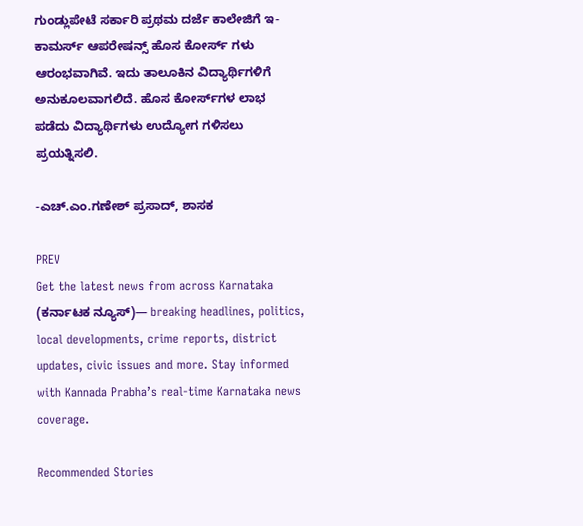ಗುಂಡ್ಲುಪೇಟೆ ಸರ್ಕಾರಿ ಪ್ರಥಮ ದರ್ಜೆ ಕಾಲೇಜಿಗೆ ಇ-ಕಾಮರ್ಸ್‌ ಆಪರೇಷನ್ಸ್‌ ಹೊಸ ಕೋರ್ಸ್‌ ಗಳು ಆರಂಭವಾಗಿವೆ. ಇದು ತಾಲೂಕಿನ ವಿದ್ಯಾರ್ಥಿಗಳಿಗೆ ಅನುಕೂಲವಾಗಲಿದೆ. ಹೊಸ ಕೋರ್ಸ್‌ಗಳ ಲಾಭ ಪಡೆದು ವಿದ್ಯಾರ್ಥಿಗಳು ಉದ್ಯೋಗ ಗಳಿಸಲು ಪ್ರಯತ್ನಿಸಲಿ.

-ಎಚ್.ಎಂ.ಗಣೇಶ್‌ ಪ್ರಸಾದ್‌, ಶಾಸಕ

PREV
Get the latest news from across Karnataka (ಕರ್ನಾಟಕ ನ್ಯೂಸ್)— breaking headlines, politics, local developments, crime reports, district updates, civic issues and more. Stay informed with Kannada Prabha’s real‑time Karnataka news coverage.

Recommended Stories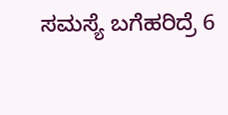ಸಮಸ್ಯೆ ಬಗೆಹರಿದ್ರೆ 6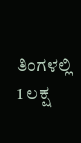ತಿಂಗಳಲ್ಲಿ 1 ಲಕ್ಷ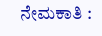ನೇಮಕಾತಿ :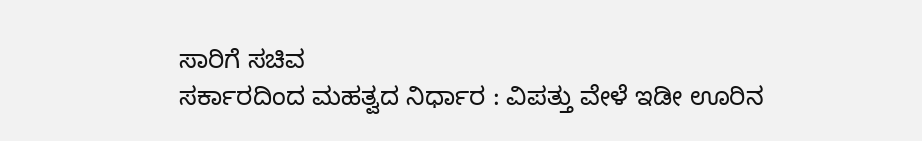ಸಾರಿಗೆ ಸಚಿವ
ಸರ್ಕಾರದಿಂದ ಮಹತ್ವದ ನಿರ್ಧಾರ : ವಿಪತ್ತು ವೇಳೆ ಇಡೀ ಊರಿನ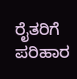ರೈತರಿಗೆ ಪರಿಹಾರ